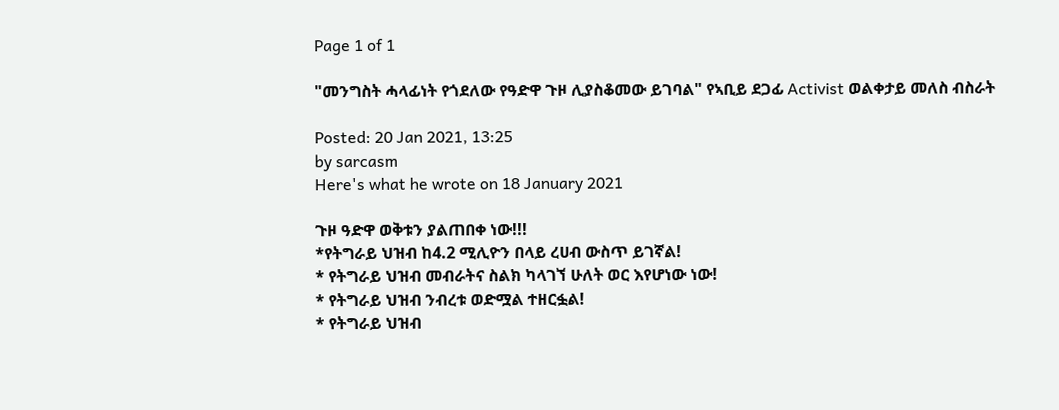Page 1 of 1

"መንግስት ሓላፊነት የጎደለው የዓድዋ ጉዞ ሊያስቆመው ይገባል" የኣቢይ ደጋፊ Activist ወልቀታይ መለስ ብስራት

Posted: 20 Jan 2021, 13:25
by sarcasm
Here's what he wrote on 18 January 2021

ጉዞ ዓድዋ ወቅቱን ያልጠበቀ ነው!!!
*የትግራይ ህዝብ ከ4.2 ሚሊዮን በላይ ረሀብ ውስጥ ይገኛል!
* የትግራይ ህዝብ መብራትና ስልክ ካላገኘ ሁለት ወር እየሆነው ነው!
* የትግራይ ህዝብ ንብረቱ ወድሟል ተዘርፏል!
* የትግራይ ህዝብ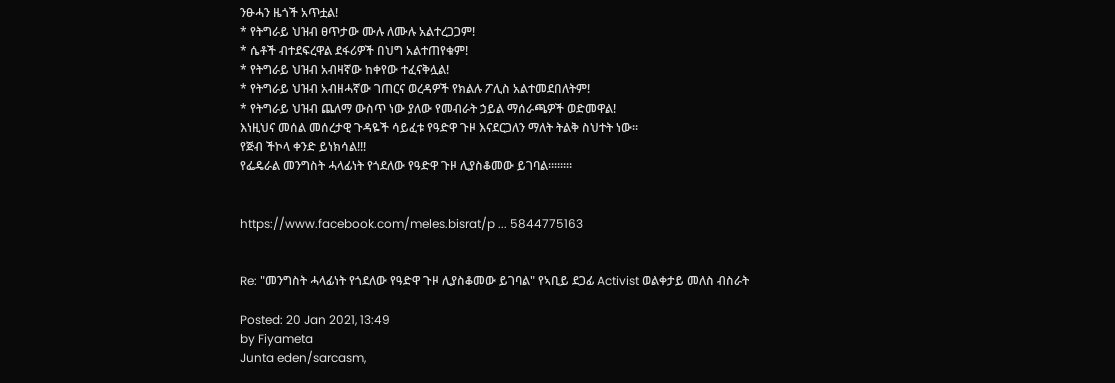ንፁሓን ዜጎች አጥቷል!
* የትግራይ ህዝብ ፀጥታው ሙሉ ለሙሉ አልተረጋጋም!
* ሴቶች ብተደፍረዋል ደፋሪዎች በህግ አልተጠየቁም!
* የትግራይ ህዝብ አብዛኛው ከቀየው ተፈናቅሏል!
* የትግራይ ህዝብ አብዘሓኛው ገጠርና ወረዳዎች የክልሉ ፖሊስ አልተመደበለትም!
* የትግራይ ህዝብ ጨለማ ውስጥ ነው ያለው የመብራት ኃይል ማሰራጫዎች ወድመዋል!
እነዚህና መሰል መሰረታዊ ጉዳዬች ሳይፈቱ የዓድዋ ጉዞ እናደርጋለን ማለት ትልቅ ስህተት ነው።
የጅብ ችኮላ ቀንድ ይነክሳል!!!
የፌዴራል መንግስት ሓላፊነት የጎደለው የዓድዋ ጉዞ ሊያስቆመው ይገባል።።።።


https://www.facebook.com/meles.bisrat/p ... 5844775163


Re: "መንግስት ሓላፊነት የጎደለው የዓድዋ ጉዞ ሊያስቆመው ይገባል" የኣቢይ ደጋፊ Activist ወልቀታይ መለስ ብስራት

Posted: 20 Jan 2021, 13:49
by Fiyameta
Junta eden/sarcasm,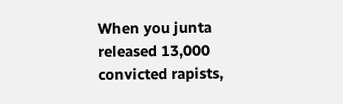When you junta released 13,000 convicted rapists,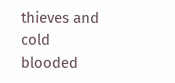thieves and cold blooded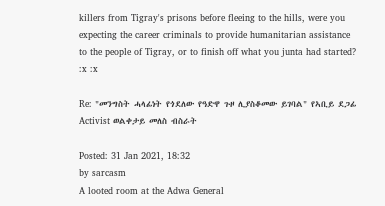killers from Tigray's prisons before fleeing to the hills, were you expecting the career criminals to provide humanitarian assistance to the people of Tigray, or to finish off what you junta had started?
:x :x

Re: "መንግስት ሓላፊነት የጎደለው የዓድዋ ጉዞ ሊያስቆመው ይገባል" የኣቢይ ደጋፊ Activist ወልቀታይ መለስ ብስራት

Posted: 31 Jan 2021, 18:32
by sarcasm
A looted room at the Adwa General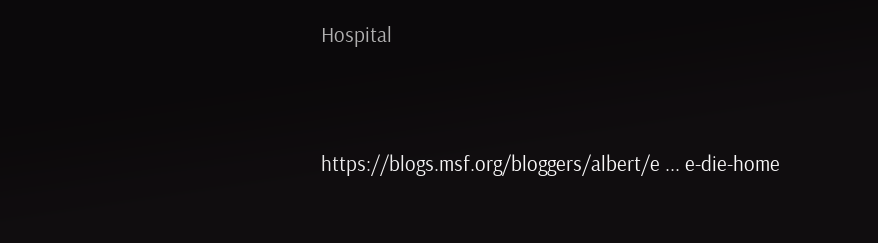Hospital


https://blogs.msf.org/bloggers/albert/e ... e-die-home